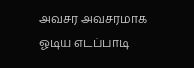அவசர அவசரமாக ஓடிய எடப்பாடி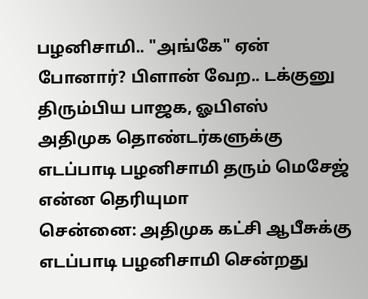பழனிசாமி.. "அங்கே" ஏன் போனார்? பிளான் வேற.. டக்குனு திரும்பிய பாஜக, ஓபிஎஸ்
அதிமுக தொண்டர்களுக்கு எடப்பாடி பழனிசாமி தரும் மெசேஜ் என்ன தெரியுமா
சென்னை: அதிமுக கட்சி ஆபீசுக்கு எடப்பாடி பழனிசாமி சென்றது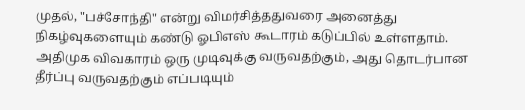முதல், "பச்சோந்தி" என்று விமர்சித்ததுவரை அனைத்து நிகழ்வுகளையும் கண்டு ஓபிஎஸ் கூடாரம் கடுப்பில் உள்ளதாம்.
அதிமுக விவகாரம் ஒரு முடிவுக்கு வருவதற்கும், அது தொடர்பான தீர்ப்பு வருவதற்கும் எப்படியும்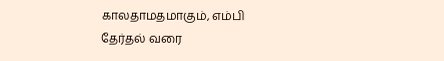காலதாமதமாகும், எம்பி தேர்தல் வரை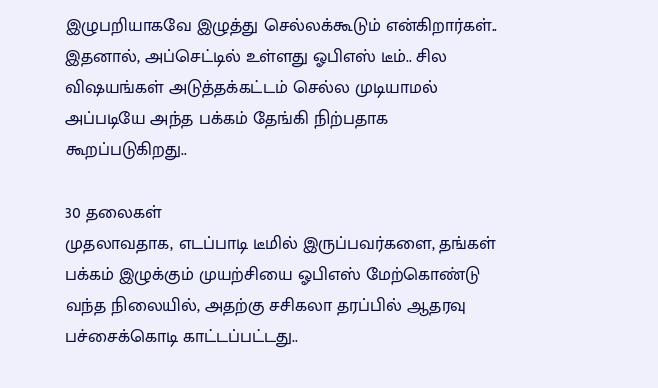இழுபறியாகவே இழுத்து செல்லக்கூடும் என்கிறார்கள்..
இதனால், அப்செட்டில் உள்ளது ஓபிஎஸ் டீம்.. சில விஷயங்கள் அடுத்தக்கட்டம் செல்ல முடியாமல் அப்படியே அந்த பக்கம் தேங்கி நிற்பதாக கூறப்படுகிறது..

30 தலைகள்
முதலாவதாக, எடப்பாடி டீமில் இருப்பவர்களை, தங்கள் பக்கம் இழுக்கும் முயற்சியை ஓபிஎஸ் மேற்கொண்டு வந்த நிலையில், அதற்கு சசிகலா தரப்பில் ஆதரவு பச்சைக்கொடி காட்டப்பட்டது..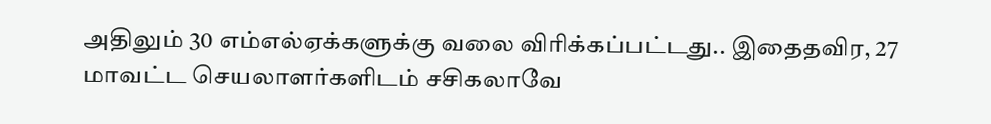அதிலும் 30 எம்எல்ஏக்களுக்கு வலை விரிக்கப்பட்டது.. இதைதவிர, 27 மாவட்ட செயலாளர்களிடம் சசிகலாவே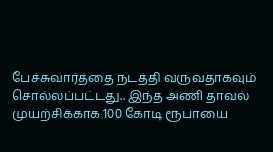பேச்சுவார்த்தை நடத்தி வருவதாகவும் சொல்லப்பட்டது.. இந்த அணி தாவல் முயற்சிக்காக 100 கோடி ரூபாயை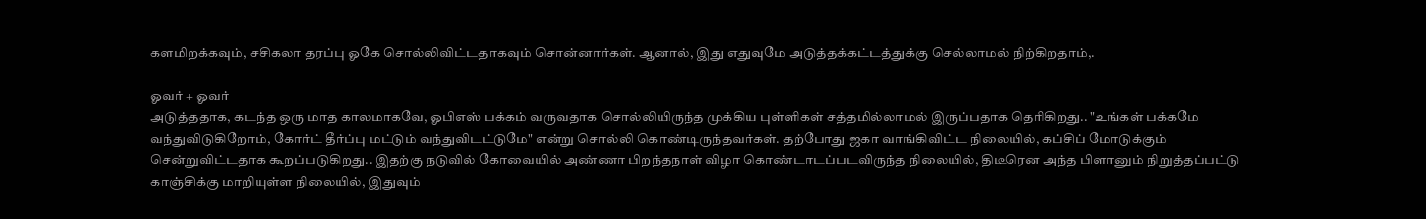களமிறக்கவும், சசிகலா தரப்பு ஓகே சொல்லிவிட்டதாகவும் சொன்னார்கள். ஆனால், இது எதுவுமே அடுத்தக்கட்டத்துக்கு செல்லாமல் நிற்கிறதாம்,.

ஓவர் + ஓவர்
அடுத்ததாக, கடந்த ஒரு மாத காலமாகவே, ஓபிஎஸ் பக்கம் வருவதாக சொல்லியிருந்த முக்கிய புள்ளிகள் சத்தமில்லாமல் இருப்பதாக தெரிகிறது.. "உங்கள் பக்கமே வந்துவிடுகிறோம், கோர்ட் தீர்ப்பு மட்டும் வந்துவிடட்டுமே" என்று சொல்லி கொண்டிருந்தவர்கள். தற்போது ஜகா வாங்கிவிட்ட நிலையில், கப்சிப் மோடுக்கும் சென்றுவிட்டதாக கூறப்படுகிறது.. இதற்கு நடுவில் கோவையில் அண்ணா பிறந்தநாள் விழா கொண்டாடப்படவிருந்த நிலையில், திடீரென அந்த பிளானும் நிறுத்தப்பட்டு காஞ்சிக்கு மாறியுள்ள நிலையில், இதுவும்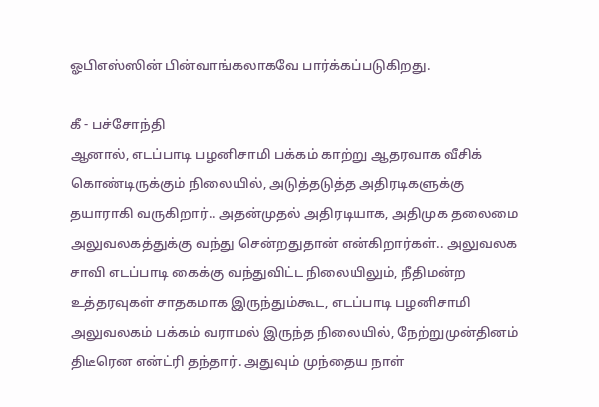ஓபிஎஸ்ஸின் பின்வாங்கலாகவே பார்க்கப்படுகிறது.

கீ - பச்சோந்தி
ஆனால், எடப்பாடி பழனிசாமி பக்கம் காற்று ஆதரவாக வீசிக் கொண்டிருக்கும் நிலையில், அடுத்தடுத்த அதிரடிகளுக்கு தயாராகி வருகிறார்.. அதன்முதல் அதிரடியாக, அதிமுக தலைமை அலுவலகத்துக்கு வந்து சென்றதுதான் என்கிறார்கள்.. அலுவலக சாவி எடப்பாடி கைக்கு வந்துவிட்ட நிலையிலும், நீதிமன்ற உத்தரவுகள் சாதகமாக இருந்தும்கூட, எடப்பாடி பழனிசாமி அலுவலகம் பக்கம் வராமல் இருந்த நிலையில், நேற்றுமுன்தினம் திடீரென என்ட்ரி தந்தார். அதுவும் முந்தைய நாள்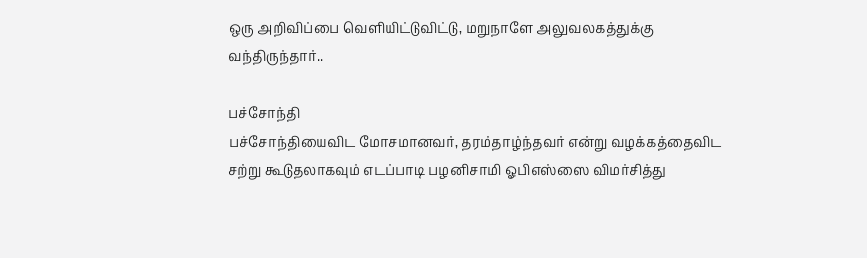ஒரு அறிவிப்பை வெளியிட்டுவிட்டு, மறுநாளே அலுவலகத்துக்கு வந்திருந்தார்..

பச்சோந்தி
பச்சோந்தியைவிட மோசமானவர், தரம்தாழ்ந்தவர் என்று வழக்கத்தைவிட சற்று கூடுதலாகவும் எடப்பாடி பழனிசாமி ஓபிஎஸ்ஸை விமர்சித்து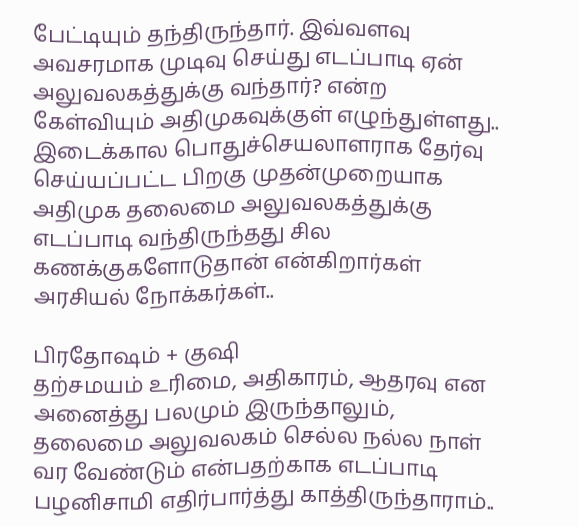பேட்டியும் தந்திருந்தார். இவ்வளவு அவசரமாக முடிவு செய்து எடப்பாடி ஏன் அலுவலகத்துக்கு வந்தார்? என்ற கேள்வியும் அதிமுகவுக்குள் எழுந்துள்ளது.. இடைக்கால பொதுச்செயலாளராக தேர்வு செய்யப்பட்ட பிறகு முதன்முறையாக அதிமுக தலைமை அலுவலகத்துக்கு எடப்பாடி வந்திருந்தது சில கணக்குகளோடுதான் என்கிறார்கள் அரசியல் நோக்கர்கள்..

பிரதோஷம் + குஷி
தற்சமயம் உரிமை, அதிகாரம், ஆதரவு என அனைத்து பலமும் இருந்தாலும், தலைமை அலுவலகம் செல்ல நல்ல நாள் வர வேண்டும் என்பதற்காக எடப்பாடி பழனிசாமி எதிர்பார்த்து காத்திருந்தாராம்..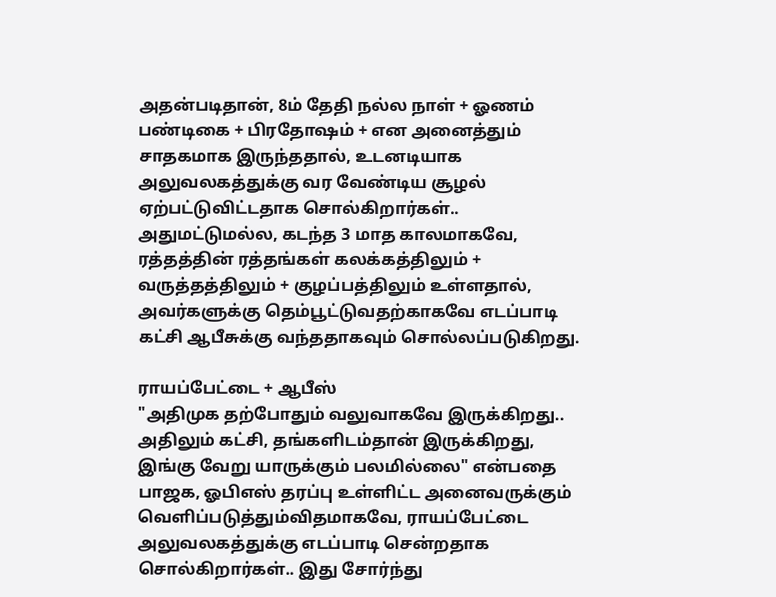அதன்படிதான், 8ம் தேதி நல்ல நாள் + ஓணம் பண்டிகை + பிரதோஷம் + என அனைத்தும் சாதகமாக இருந்ததால், உடனடியாக அலுவலகத்துக்கு வர வேண்டிய சூழல் ஏற்பட்டுவிட்டதாக சொல்கிறார்கள்.. அதுமட்டுமல்ல, கடந்த 3 மாத காலமாகவே, ரத்தத்தின் ரத்தங்கள் கலக்கத்திலும் + வருத்தத்திலும் + குழப்பத்திலும் உள்ளதால், அவர்களுக்கு தெம்பூட்டுவதற்காகவே எடப்பாடி கட்சி ஆபீசுக்கு வந்ததாகவும் சொல்லப்படுகிறது.

ராயப்பேட்டை + ஆபீஸ்
"அதிமுக தற்போதும் வலுவாகவே இருக்கிறது.. அதிலும் கட்சி, தங்களிடம்தான் இருக்கிறது, இங்கு வேறு யாருக்கும் பலமில்லை" என்பதை பாஜக, ஓபிஎஸ் தரப்பு உள்ளிட்ட அனைவருக்கும் வெளிப்படுத்தும்விதமாகவே, ராயப்பேட்டை அலுவலகத்துக்கு எடப்பாடி சென்றதாக சொல்கிறார்கள்.. இது சோர்ந்து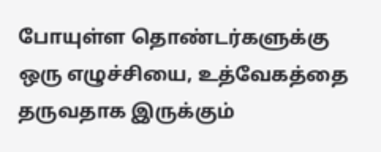போயுள்ள தொண்டர்களுக்கு ஒரு எழுச்சியை, உத்வேகத்தை தருவதாக இருக்கும்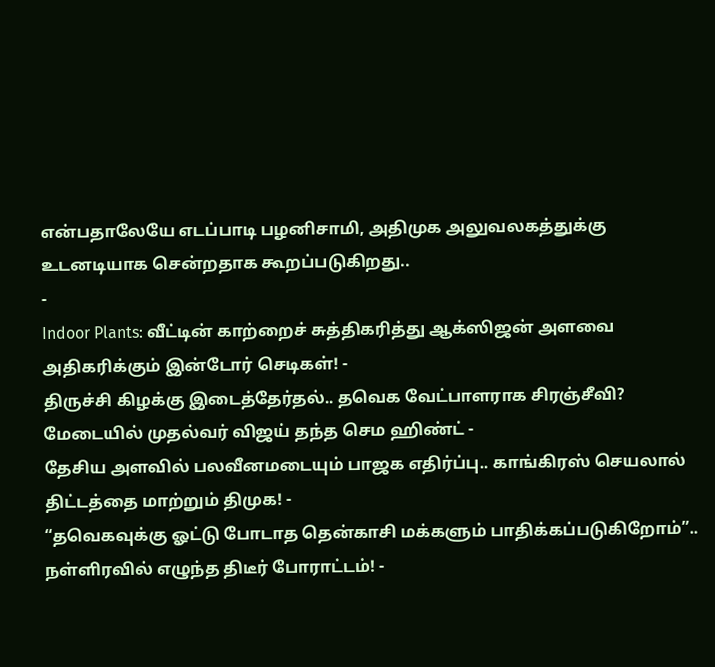என்பதாலேயே எடப்பாடி பழனிசாமி, அதிமுக அலுவலகத்துக்கு உடனடியாக சென்றதாக கூறப்படுகிறது..
-
Indoor Plants: வீட்டின் காற்றைச் சுத்திகரித்து ஆக்ஸிஜன் அளவை அதிகரிக்கும் இன்டோர் செடிகள்! -
திருச்சி கிழக்கு இடைத்தேர்தல்.. தவெக வேட்பாளராக சிரஞ்சீவி? மேடையில் முதல்வர் விஜய் தந்த செம ஹிண்ட் -
தேசிய அளவில் பலவீனமடையும் பாஜக எதிர்ப்பு.. காங்கிரஸ் செயலால் திட்டத்தை மாற்றும் திமுக! -
“தவெகவுக்கு ஓட்டு போடாத தென்காசி மக்களும் பாதிக்கப்படுகிறோம்”.. நள்ளிரவில் எழுந்த திடீர் போராட்டம்! -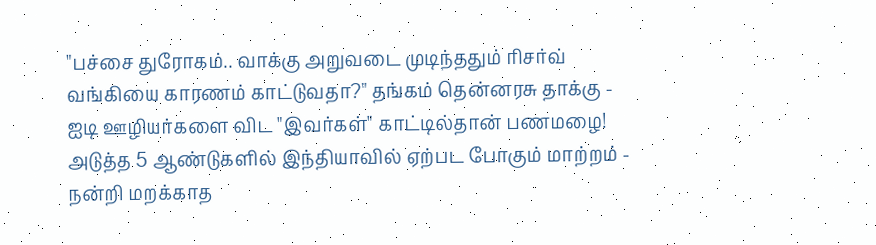"பச்சை துரோகம்.. வாக்கு அறுவடை முடிந்ததும் ரிசர்வ் வங்கியை காரணம் காட்டுவதா?" தங்கம் தென்னரசு தாக்கு -
ஐடி ஊழியர்களை விட "இவர்கள்" காட்டில்தான் பணமழை! அடுத்த 5 ஆண்டுகளில் இந்தியாவில் ஏற்பட போகும் மாற்றம் -
நன்றி மறக்காத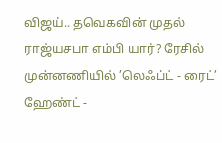விஜய்.. தவெகவின் முதல் ராஜ்யசபா எம்பி யார்? ரேசில் முன்னணியில் ’லெஃப்ட் - ரைட்’ ஹேண்ட் -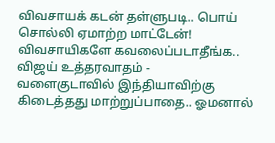விவசாயக் கடன் தள்ளுபடி.. பொய் சொல்லி ஏமாற்ற மாட்டேன்! விவசாயிகளே கவலைப்படாதீங்க.. விஜய் உத்தரவாதம் -
வளைகுடாவில் இந்தியாவிற்கு கிடைத்தது மாற்றுப்பாதை.. ஓமனால்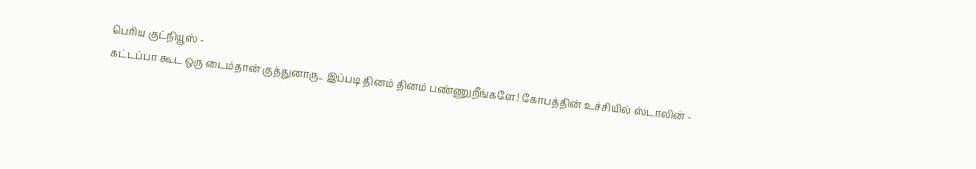பெரிய குட்நியூஸ் -
கட்டப்பா கூட ஒரு டைம்தான் குத்துனாரு.. இப்படி தினம் தினம் பண்ணுறீங்களே! கோபத்தின் உச்சியில் ஸ்டாலின் -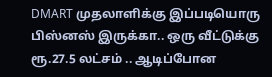DMART முதலாளிக்கு இப்படியொரு பிஸ்னஸ் இருக்கா.. ஒரு வீட்டுக்கு ரூ.27.5 லட்சம் .. ஆடிப்போன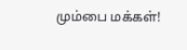மும்பை மக்கள்!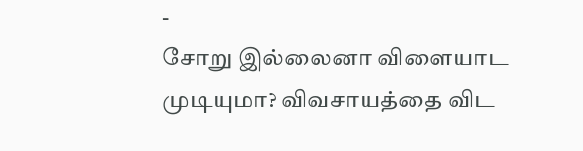-
சோறு இல்லைனா விளையாட முடியுமா? விவசாயத்தை விட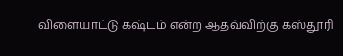விளையாட்டு கஷ்டம் என்ற ஆதவ்விற்கு கஸ்தூரி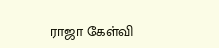ராஜா கேள்வி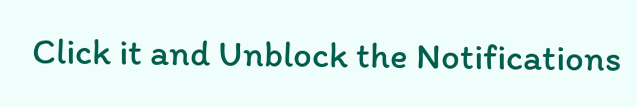Click it and Unblock the Notifications